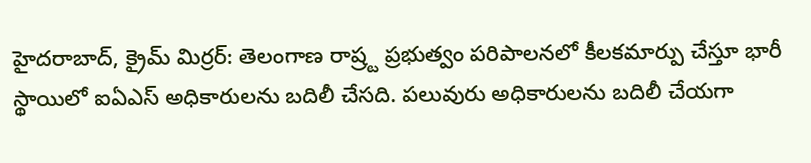హైదరాబాద్, క్రైమ్ మిర్రర్: తెలంగాణ రాష్ర్ట ప్రభుత్వం పరిపాలనలో కీలకమార్పు చేస్తూ భారీ స్థాయిలో ఐఏఎస్ అధికారులను బదిలీ చేసది. పలువురు అధికారులను బదిలీ చేయగా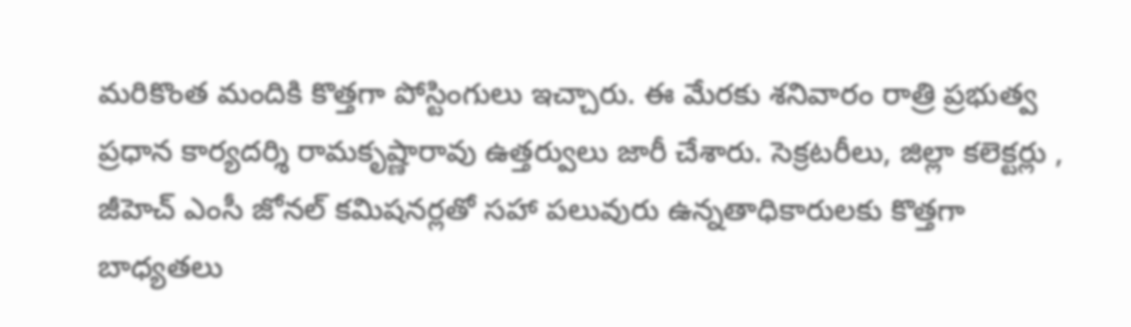మరికొంత మందికి కొత్తగా పోస్టింగులు ఇచ్చారు. ఈ మేరకు శనివారం రాత్రి ప్రభుత్వ ప్రధాన కార్యదర్శి రామకృష్ణారావు ఉత్తర్వులు జారీ చేశారు. సెక్రటరీలు, జిల్లా కలెక్టర్లు , జీహెచ్ ఎంసీ జోనల్ కమిషనర్లతో సహా పలువురు ఉన్నతాధికారులకు కొత్తగా బాధ్యతలు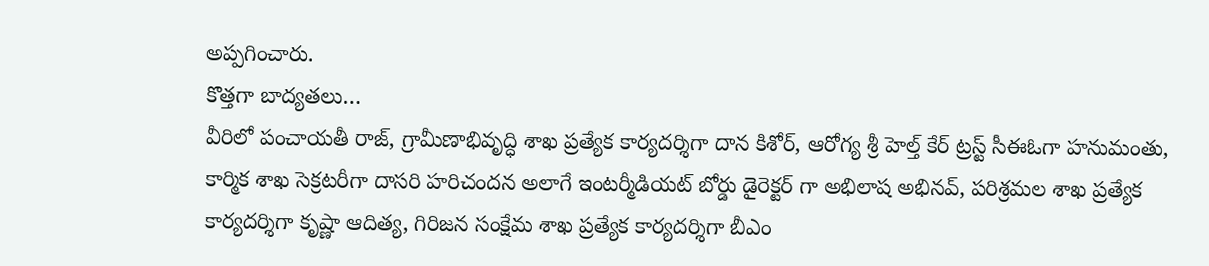అప్పగించారు.
కొత్తగా బాద్యతలు…
వీరిలో పంచాయతీ రాజ్, గ్రామీణాభివృద్ధి శాఖ ప్రత్యేక కార్యదర్శిగా దాన కిశోర్, ఆరోగ్య శ్రీ హెల్త్ కేర్ ట్రస్ట్ సీఈఓగా హనుమంతు, కార్మిక శాఖ సెక్రటరీగా దాసరి హరిచందన అలాగే ఇంటర్మీడియట్ బోర్డు డైరెక్టర్ గా అభిలాష అభినవ్, పరిశ్రమల శాఖ ప్రత్యేక కార్యదర్శిగా కృష్ణా ఆదిత్య, గిరిజన సంక్షేమ శాఖ ప్రత్యేక కార్యదర్శిగా బీఎం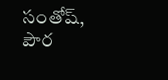సంతోష్, పౌర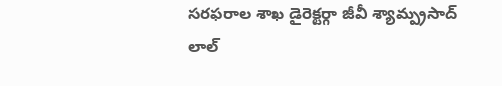సరఫరాల శాఖ డైరెక్టర్గా జీవీ శ్యామ్ప్రసాద్ లాల్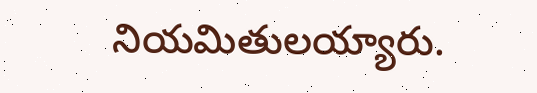నియమితులయ్యారు.